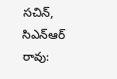సచిన్, సిఎన్ఆర్ రావు: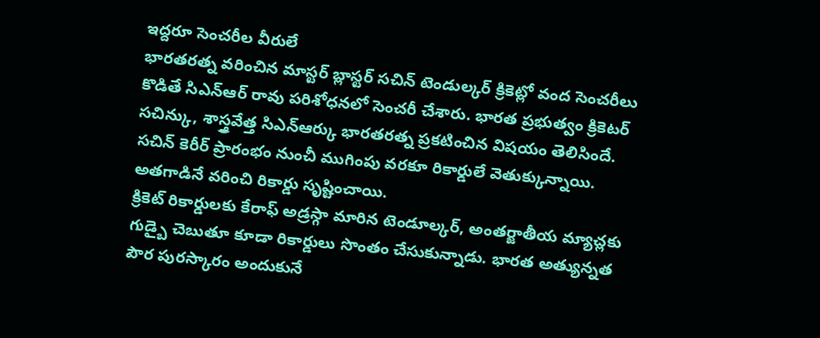ఇద్దరూ సెంచరీల వీరులే
భారతరత్న వరించిన మాస్టర్ బ్లాస్టర్ సచిన్ టెండుల్కర్ క్రికెట్లో వంద సెంచరీలు కొడితే సిఎన్ఆర్ రావు పరిశోధనలో సెంచరీ చేశారు. భారత ప్రభుత్వం క్రికెటర్ సచిన్కు, శాస్త్రవేత్త సిఎన్ఆర్కు భారతరత్న ప్రకటించిన విషయం తెలిసిందే. సచిన్ కెరీర్ ప్రారంభం నుంచీ ముగింపు వరకూ రికార్డులే వెతుక్కున్నాయి. అతగాడినే వరించి రికార్డు సృష్టించాయి.
క్రికెట్ రికార్డులకు కేరాఫ్ అడ్రస్గా మారిన టెండూల్కర్, అంతర్జాతీయ మ్యాచ్లకు గుడ్బై చెబుతూ కూడా రికార్డులు సొంతం చేసుకున్నాడు. భారత అత్యున్నత పౌర పురస్కారం అందుకునే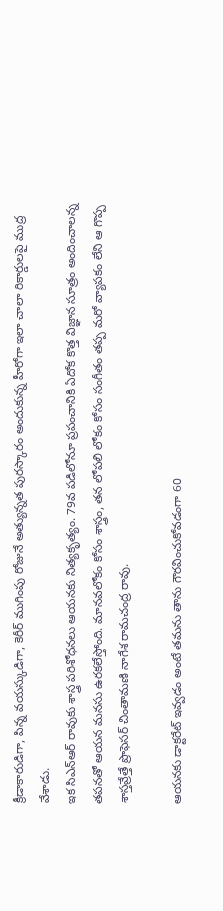క్రీడాకారుడిగా, పిన్న వయస్కుడిగా, కెరీర్ ముగింపు రోజునే అత్యున్నత పురస్కారం అందుకున్న హీరోగా ఇలా చాలా రికార్డులపై ముద్ర వేశాడు.
ఇక సిఎన్ఆర్ రావుకు శాస్త్ర పరిశోధనలు ఆయనకు నిత్యకృత్యం. 79వ పడిలోనూ ప్రపంచానికి ఏదోక కొత్త విజ్ఞాన సూత్రం అందించాలన్న తపనతో ఆయన మనసు ఉరకలేస్తోంది. మానవలోకం కోసం శాస్త్రం, తన లోపలి లోకం కోసం సంగీతం తప్ప మరో వ్యాపకం లేని ఆ గొప్ప శాస్తవ్రేత్తే ప్రొఫెసర్ చింతామణి నాగేశ రామచంద్ర రావు.

ఆయనకు డాక్టరేట్ ఇవ్వడం అంటే తమను తాను గౌరవించుకోవడంగా 60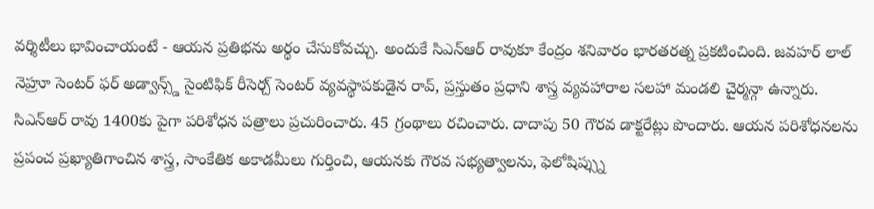వర్శిటీలు భావించాయంటే - ఆయన ప్రతిభను అర్థం చేసుకోవచ్చు. అందుకే సిఎన్ఆర్ రావుకూ కేంద్రం శనివారం భారతరత్న ప్రకటించింది. జవహర్ లాల్ నెహ్రూ సెంటర్ ఫర్ అడ్వాన్స్డ్ సైంటిఫిక్ రీసెర్చ్ సెంటర్ వ్యవస్థాపకుడైన రావ్, ప్రస్తుతం ప్రధాని శాస్త్ర వ్యవహారాల సలహా మండలి చైర్మన్గా ఉన్నారు.
సిఎన్ఆర్ రావు 1400కు పైగా పరిశోధన పత్రాలు ప్రచురించారు. 45 గ్రంథాలు రచించారు. దాదాపు 50 గౌరవ డాక్టరేట్లు పొందారు. ఆయన పరిశోధనలను ప్రపంచ ప్రఖ్యాతిగాంచిన శాస్త్ర, సాంకేతిక అకాడమీలు గుర్తించి, ఆయనకు గౌరవ సభ్యత్వాలను, ఫెలోషిప్స్ను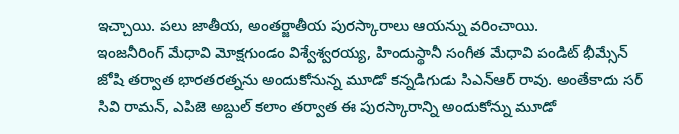ఇచ్చాయి. పలు జాతీయ, అంతర్జాతీయ పురస్కారాలు ఆయన్ను వరించాయి.
ఇంజనీరింగ్ మేధావి మోక్షగుండం విశ్వేశ్వరయ్య, హిందుస్థానీ సంగీత మేధావి పండిట్ భీమ్సేన్ జోషి తర్వాత భారతరత్నను అందుకోనున్న మూడో కన్నడిగుడు సిఎన్ఆర్ రావు. అంతేకాదు సర్ సివి రామన్, ఎపిజె అబ్దుల్ కలాం తర్వాత ఈ పురస్కారాన్ని అందుకోన్ను మూడో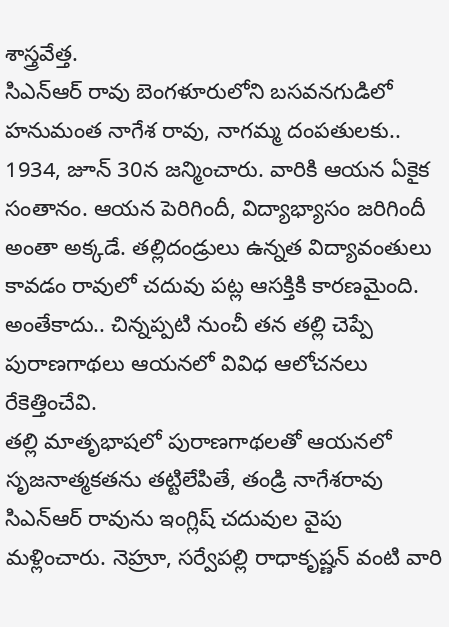శాస్త్రవేత్త.
సిఎన్ఆర్ రావు బెంగళూరులోని బసవనగుడిలో హనుమంత నాగేశ రావు, నాగమ్మ దంపతులకు.. 1934, జూన్ 30న జన్మించారు. వారికి ఆయన ఏకైక సంతానం. ఆయన పెరిగిందీ, విద్యాభ్యాసం జరిగిందీ అంతా అక్కడే. తల్లిదండ్రులు ఉన్నత విద్యావంతులు కావడం రావులో చదువు పట్ల ఆసక్తికి కారణమైంది. అంతేకాదు.. చిన్నప్పటి నుంచీ తన తల్లి చెప్పే పురాణగాథలు ఆయనలో వివిధ ఆలోచనలు రేకెత్తించేవి.
తల్లి మాతృభాషలో పురాణగాథలతో ఆయనలో సృజనాత్మకతను తట్టిలేపితే, తండ్రి నాగేశరావు సిఎన్ఆర్ రావును ఇంగ్లిష్ చదువుల వైపు మళ్లించారు. నెహ్రూ, సర్వేపల్లి రాధాకృష్ణన్ వంటి వారి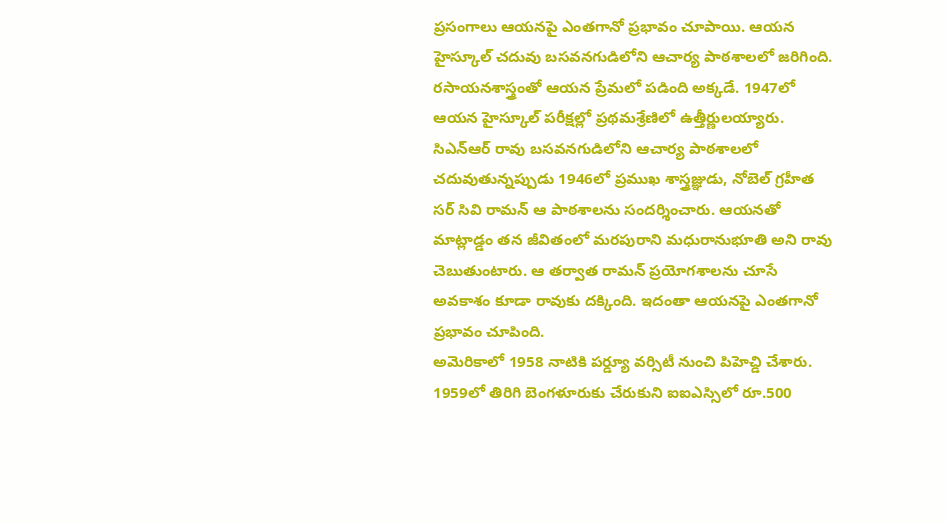ప్రసంగాలు ఆయనపై ఎంతగానో ప్రభావం చూపాయి. ఆయన హైస్కూల్ చదువు బసవనగుడిలోని ఆచార్య పాఠశాలలో జరిగింది. రసాయనశాస్త్రంతో ఆయన ప్రేమలో పడింది అక్కడే. 1947లో ఆయన హైస్కూల్ పరీక్షల్లో ప్రథమశ్రేణిలో ఉత్తీర్ణులయ్యారు.
సిఎన్ఆర్ రావు బసవనగుడిలోని ఆచార్య పాఠశాలలో చదువుతున్నప్పుడు 1946లో ప్రముఖ శాస్త్రజ్ఞుడు, నోబెల్ గ్రహీత సర్ సివి రామన్ ఆ పాఠశాలను సందర్శించారు. ఆయనతో మాట్లాడ్డం తన జీవితంలో మరపురాని మధురానుభూతి అని రావు చెబుతుంటారు. ఆ తర్వాత రామన్ ప్రయోగశాలను చూసే అవకాశం కూడా రావుకు దక్కింది. ఇదంతా ఆయనపై ఎంతగానో ప్రభావం చూపింది.
అమెరికాలో 1958 నాటికి పర్డ్యూ వర్సిటీ నుంచి పిహెచ్డి చేశారు. 1959లో తిరిగి బెంగళూరుకు చేరుకుని ఐఐఎస్సిలో రూ.500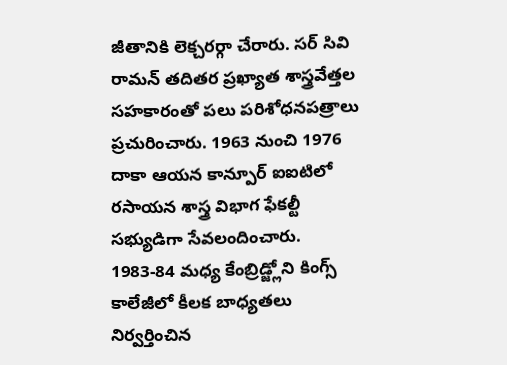జీతానికి లెక్చరర్గా చేరారు. సర్ సివి రామన్ తదితర ప్రఖ్యాత శాస్త్రవేత్తల సహకారంతో పలు పరిశోధనపత్రాలు ప్రచురించారు. 1963 నుంచి 1976 దాకా ఆయన కాన్పూర్ ఐఐటిలో రసాయన శాస్త్ర విభాగ ఫేకల్టీ సభ్యుడిగా సేవలందించారు.
1983-84 మధ్య కేంబ్రిడ్జ్లోని కింగ్స్ కాలేజీలో కీలక బాధ్యతలు నిర్వర్తించిన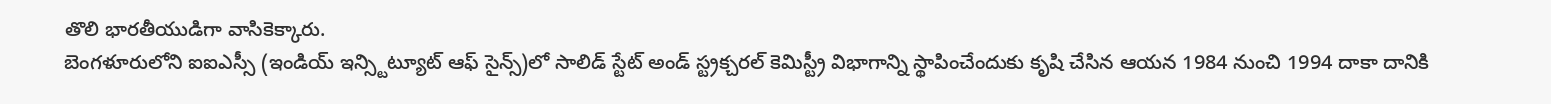తొలి భారతీయుడిగా వాసికెక్కారు.
బెంగళూరులోని ఐఐఎస్సీ (ఇండియ్ ఇన్స్టిట్యూట్ ఆఫ్ సైన్స్)లో సాలిడ్ స్టేట్ అండ్ స్ట్రక్చరల్ కెమిస్ట్రీ విభాగాన్ని స్థాపించేందుకు కృషి చేసిన ఆయన 1984 నుంచి 1994 దాకా దానికి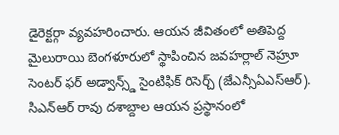డైరెక్టర్గా వ్యవహరించారు. ఆయన జీవితంలో అతిపెద్ద మైలురాయి బెంగళూరులో స్థాపించిన జవహర్లాల్ నెహ్రూ సెంటర్ ఫర్ అడ్వాన్స్డ్ సైంటిఫిక్ రిసెర్చ్ (జేఎన్సీఏఎస్ఆర్).
సిఎన్ఆర్ రావు దశాబ్దాల ఆయన ప్రస్థానంలో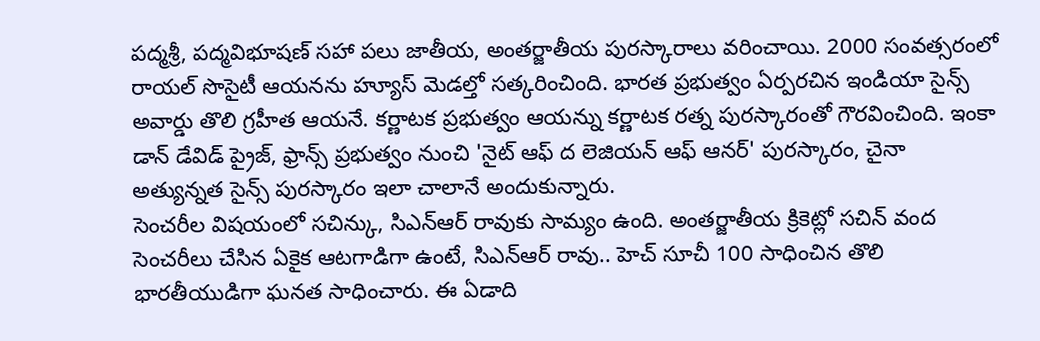పద్మశ్రీ, పద్మవిభూషణ్ సహా పలు జాతీయ, అంతర్జాతీయ పురస్కారాలు వరించాయి. 2000 సంవత్సరంలో రాయల్ సొసైటీ ఆయనను హ్యూస్ మెడల్తో సత్కరించింది. భారత ప్రభుత్వం ఏర్పరచిన ఇండియా సైన్స్ అవార్డు తొలి గ్రహీత ఆయనే. కర్ణాటక ప్రభుత్వం ఆయన్ను కర్ణాటక రత్న పురస్కారంతో గౌరవించింది. ఇంకా డాన్ డేవిడ్ ప్రైజ్, ఫ్రాన్స్ ప్రభుత్వం నుంచి 'నైట్ ఆఫ్ ద లెజియన్ ఆఫ్ ఆనర్' పురస్కారం, చైనా అత్యున్నత సైన్స్ పురస్కారం ఇలా చాలానే అందుకున్నారు.
సెంచరీల విషయంలో సచిన్కు, సిఎన్ఆర్ రావుకు సామ్యం ఉంది. అంతర్జాతీయ క్రికెట్లో సచిన్ వంద సెంచరీలు చేసిన ఏకైక ఆటగాడిగా ఉంటే, సిఎన్ఆర్ రావు.. హెచ్ సూచీ 100 సాధించిన తొలి భారతీయుడిగా ఘనత సాధించారు. ఈ ఏడాది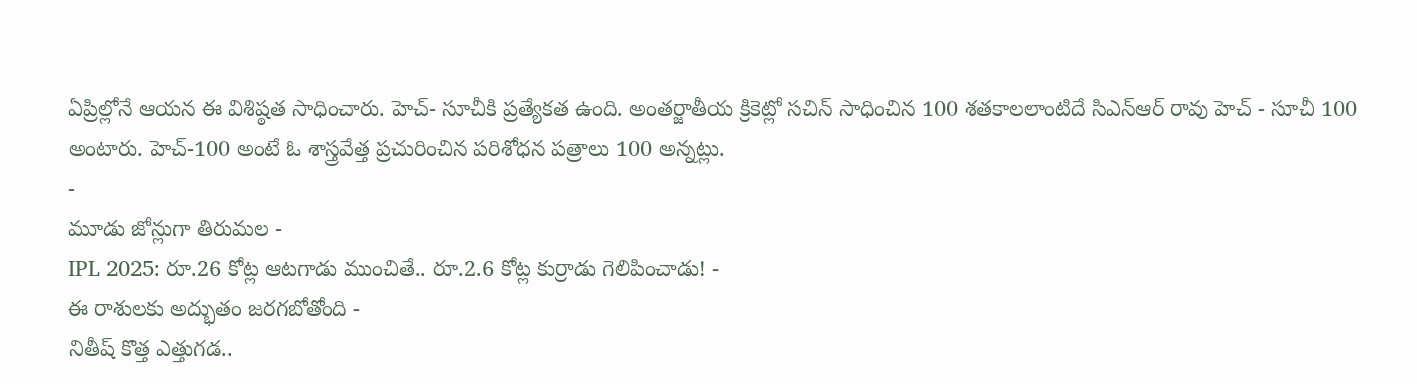ఏప్రిల్లోనే ఆయన ఈ విశిష్ఠత సాధించారు. హెచ్- సూచీకి ప్రత్యేకత ఉంది. అంతర్జాతీయ క్రికెట్లో సచిన్ సాధించిన 100 శతకాలలాంటిదే సిఎన్ఆర్ రావు హెచ్ - సూచీ 100 అంటారు. హెచ్-100 అంటే ఓ శాస్త్రవేత్త ప్రచురించిన పరిశోధన పత్రాలు 100 అన్నట్లు.
-
మూడు జోన్లుగా తిరుమల -
IPL 2025: రూ.26 కోట్ల ఆటగాడు ముంచితే.. రూ.2.6 కోట్ల కుర్రాడు గెలిపించాడు! -
ఈ రాశులకు అద్భుతం జరగబోతోంది -
నితీష్ కొత్త ఎత్తుగడ..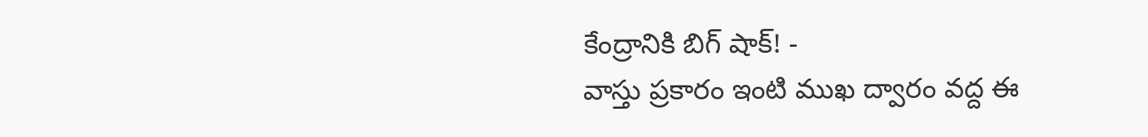కేంద్రానికి బిగ్ షాక్! -
వాస్తు ప్రకారం ఇంటి ముఖ ద్వారం వద్ద ఈ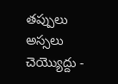తప్పులు అస్సలు చెయ్యొద్దు -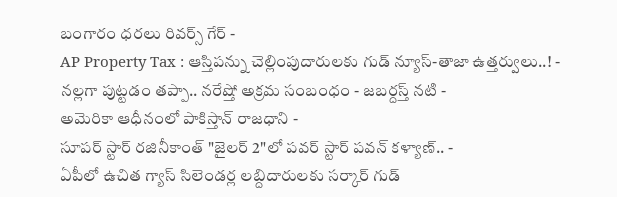బంగారం ధరలు రివర్స్ గేర్ -
AP Property Tax : ఆస్తిపన్ను చెల్లింపుదారులకు గుడ్ న్యూస్-తాజా ఉత్తర్వులు..! -
నల్లగా పుట్టడం తప్పా.. నరేష్తో అక్రమ సంబంధం - జబర్దస్త్ నటి -
అమెరికా ఆధీనంలో పాకిస్తాన్ రాజధాని -
సూపర్ స్టార్ రజినీకాంత్ "జైలర్ 2"లో పవర్ స్టార్ పవన్ కళ్యాణ్.. -
ఏపీలో ఉచిత గ్యాస్ సిలెండర్ల లబ్దిదారులకు సర్కార్ గుడ్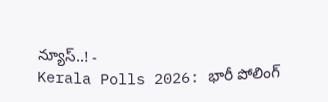న్యూస్..! -
Kerala Polls 2026: భారీ పోలింగ్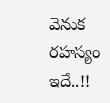వెనుక రహస్యం ఇదే..!!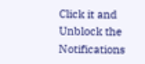Click it and Unblock the Notifications